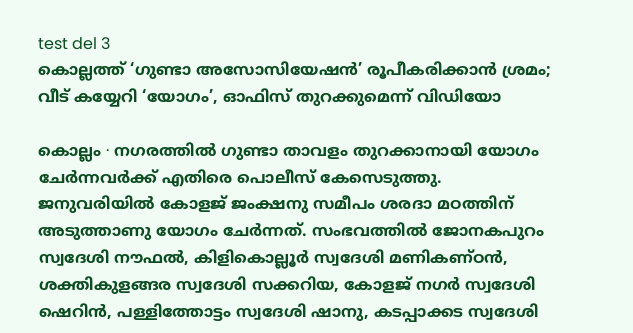test del 3
കൊല്ലത്ത് ‘ഗുണ്ടാ അസോസിയേഷൻ’ രൂപീകരിക്കാൻ ശ്രമം; വീട് കയ്യേറി ‘യോഗം’, ഓഫിസ് തുറക്കുമെന്ന് വിഡിയോ

കൊല്ലം ∙ നഗരത്തിൽ ഗുണ്ടാ താവളം തുറക്കാനായി യോഗം ചേർന്നവർക്ക് എതിരെ പൊലീസ് കേസെടുത്തു. ജനുവരിയിൽ കോളജ് ജംക്ഷനു സമീപം ശരദാ മഠത്തിന് അടുത്താണു യോഗം ചേർന്നത്. സംഭവത്തിൽ ജോനകപുറം സ്വദേശി നൗഫൽ, കിളികൊല്ലൂർ സ്വദേശി മണികണ്ഠൻ, ശക്തികുളങ്ങര സ്വദേശി സക്കറിയ, കോളജ് നഗർ സ്വദേശി ഷെറിൻ, പള്ളിത്തോട്ടം സ്വദേശി ഷാനു, കടപ്പാക്കട സ്വദേശി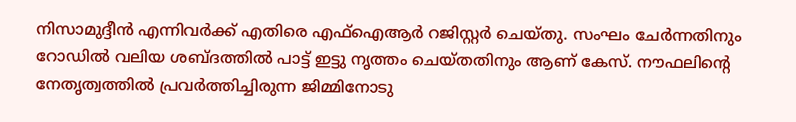നിസാമുദ്ദീൻ എന്നിവർക്ക് എതിരെ എഫ്ഐആർ റജിസ്റ്റർ ചെയ്തു. സംഘം ചേർന്നതിനും റോഡിൽ വലിയ ശബ്ദത്തിൽ പാട്ട് ഇട്ടു നൃത്തം ചെയ്തതിനും ആണ് കേസ്. നൗഫലിന്റെ നേതൃത്വത്തിൽ പ്രവർത്തിച്ചിരുന്ന ജിമ്മിനോടു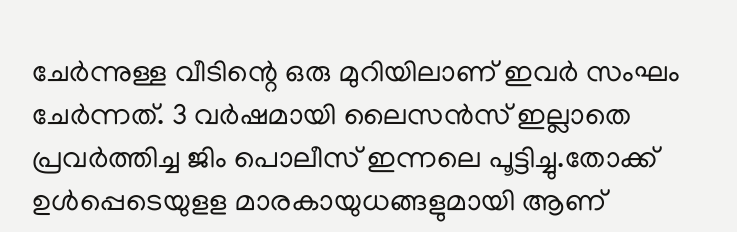ചേർന്നുള്ള വീടിന്റെ ഒരു മുറിയിലാണ് ഇവർ സംഘം ചേർന്നത്. 3 വർഷമായി ലൈസൻസ് ഇല്ലാതെ പ്രവർത്തിച്ച ജിം പൊലീസ് ഇന്നലെ പൂട്ടിച്ചു.തോക്ക് ഉൾപ്പെടെയുളള മാരകായുധങ്ങളുമായി ആണ്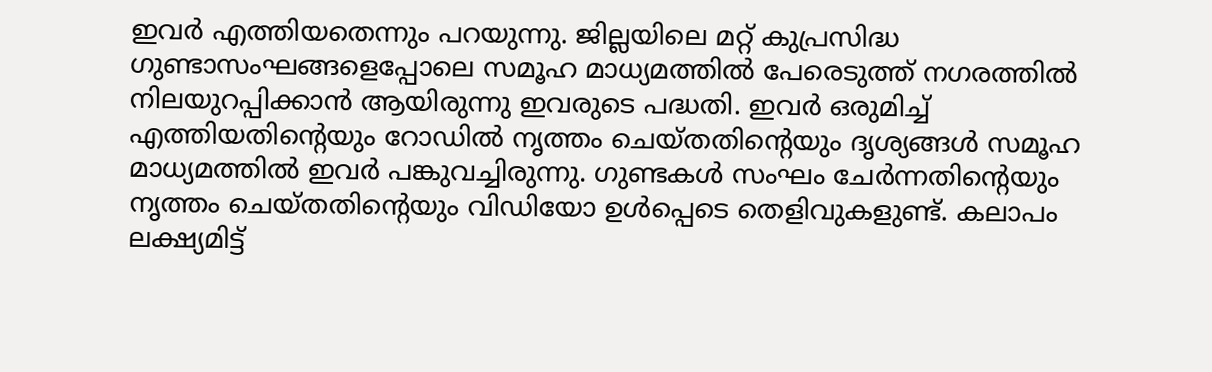ഇവർ എത്തിയതെന്നും പറയുന്നു. ജില്ലയിലെ മറ്റ് കുപ്രസിദ്ധ ഗുണ്ടാസംഘങ്ങളെപ്പോലെ സമൂഹ മാധ്യമത്തിൽ പേരെടുത്ത് നഗരത്തിൽ നിലയുറപ്പിക്കാൻ ആയിരുന്നു ഇവരുടെ പദ്ധതി. ഇവർ ഒരുമിച്ച് എത്തിയതിന്റെയും റോഡിൽ നൃത്തം ചെയ്തതിന്റെയും ദൃശ്യങ്ങൾ സമൂഹ മാധ്യമത്തിൽ ഇവർ പങ്കുവച്ചിരുന്നു. ഗുണ്ടകൾ സംഘം ചേർന്നതിന്റെയും നൃത്തം ചെയ്തതിന്റെയും വിഡിയോ ഉൾപ്പെടെ തെളിവുകളുണ്ട്. കലാപം ലക്ഷ്യമിട്ട്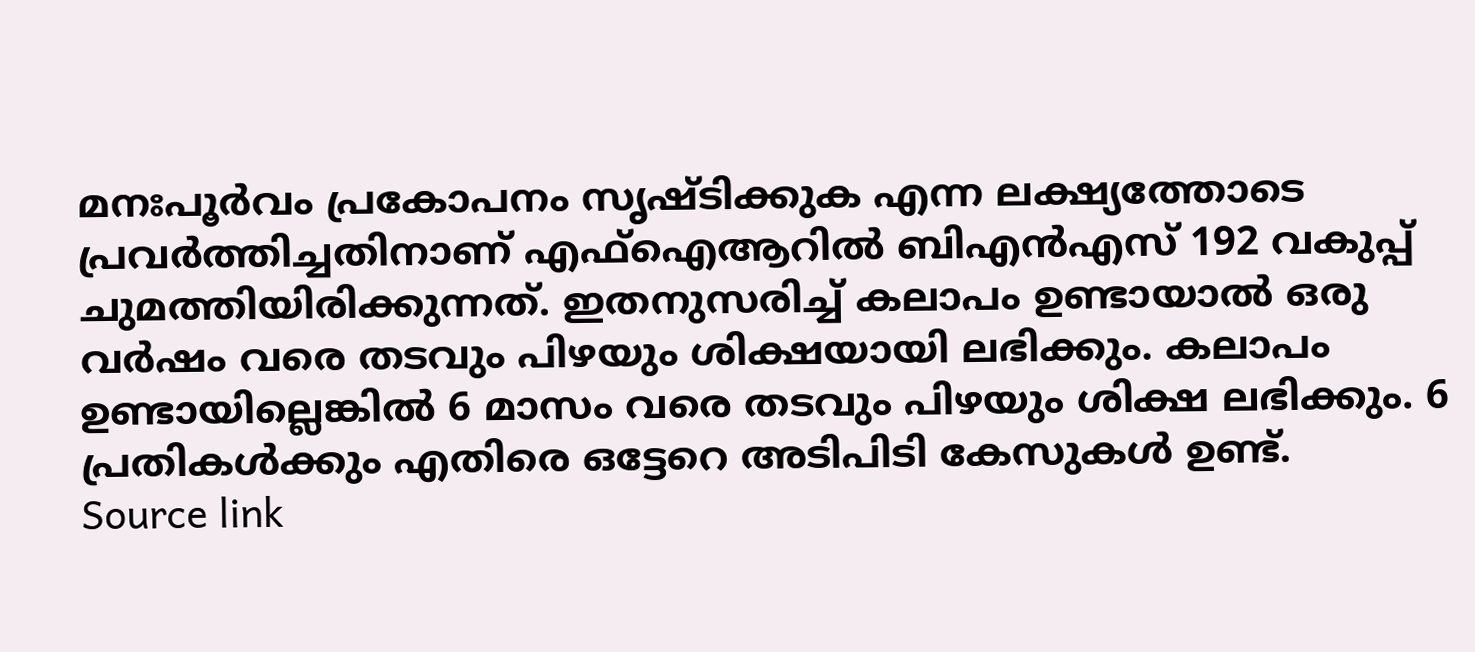മനഃപൂർവം പ്രകോപനം സൃഷ്ടിക്കുക എന്ന ലക്ഷ്യത്തോടെ പ്രവർത്തിച്ചതിനാണ് എഫ്ഐആറിൽ ബിഎൻഎസ് 192 വകുപ്പ് ചുമത്തിയിരിക്കുന്നത്. ഇതനുസരിച്ച് കലാപം ഉണ്ടായാൽ ഒരു വർഷം വരെ തടവും പിഴയും ശിക്ഷയായി ലഭിക്കും. കലാപം ഉണ്ടായില്ലെങ്കിൽ 6 മാസം വരെ തടവും പിഴയും ശിക്ഷ ലഭിക്കും. 6 പ്രതികൾക്കും എതിരെ ഒട്ടേറെ അടിപിടി കേസുകൾ ഉണ്ട്.
Source link